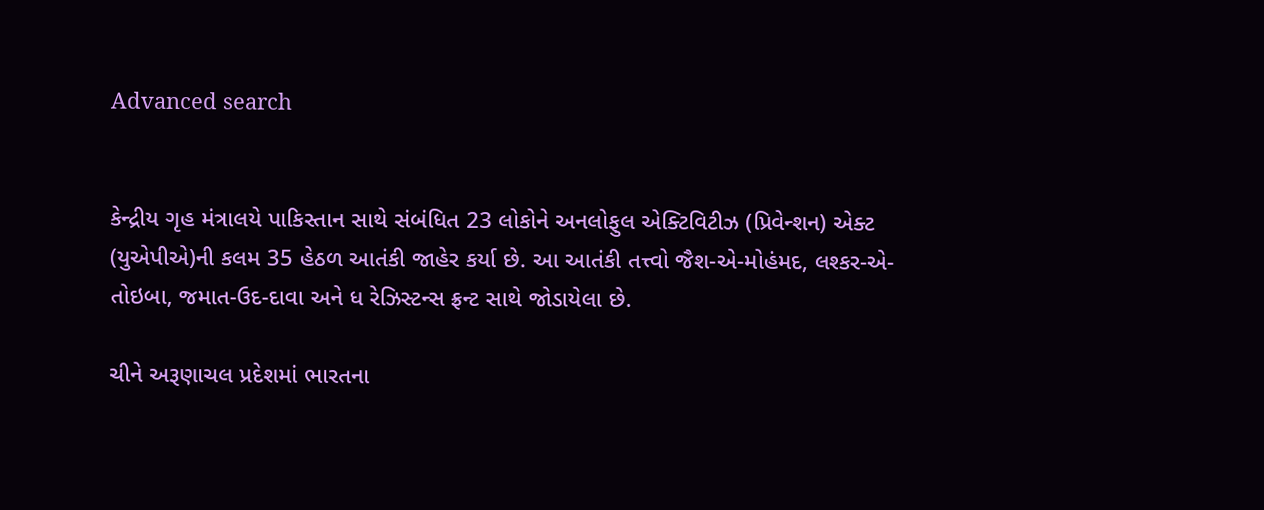Advanced search


કેન્દ્રીય ગૃહ મંત્રાલયે પાકિસ્તાન સાથે સંબંધિત 23 લોકોને અનલોફુલ એક્ટિવિટીઝ (પ્રિવેન્શન) એક્ટ (યુએપીએ)ની કલમ 35 હેઠળ આતંકી જાહેર કર્યા છે. આ આતંકી તત્ત્વો જૈશ-એ-મોહંમદ, લશ્કર-એ-તોઇબા, જમાત-ઉદ-દાવા અને ધ રેઝિસ્ટન્સ ફ્રન્ટ સાથે જોડાયેલા છે.

ચીને અરૂણાચલ પ્રદેશમાં ભારતના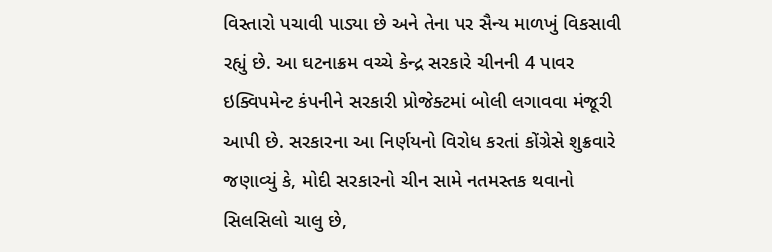વિસ્તારો પચાવી પાડ્યા છે અને તેના પર સૈન્ય માળખું વિકસાવી રહ્યું છે. આ ઘટનાક્રમ વચ્ચે કેન્દ્ર સરકારે ચીનની 4 પાવર ઇક્વિપમેન્ટ કંપનીને સરકારી પ્રોજેક્ટમાં બોલી લગાવવા મંજૂરી આપી છે. સરકારના આ નિર્ણયનો વિરોધ કરતાં કોંગ્રેસે શુક્રવારે જણાવ્યું કે, મોદી સરકારનો ચીન સામે નતમસ્તક થવાનો સિલસિલો ચાલુ છે,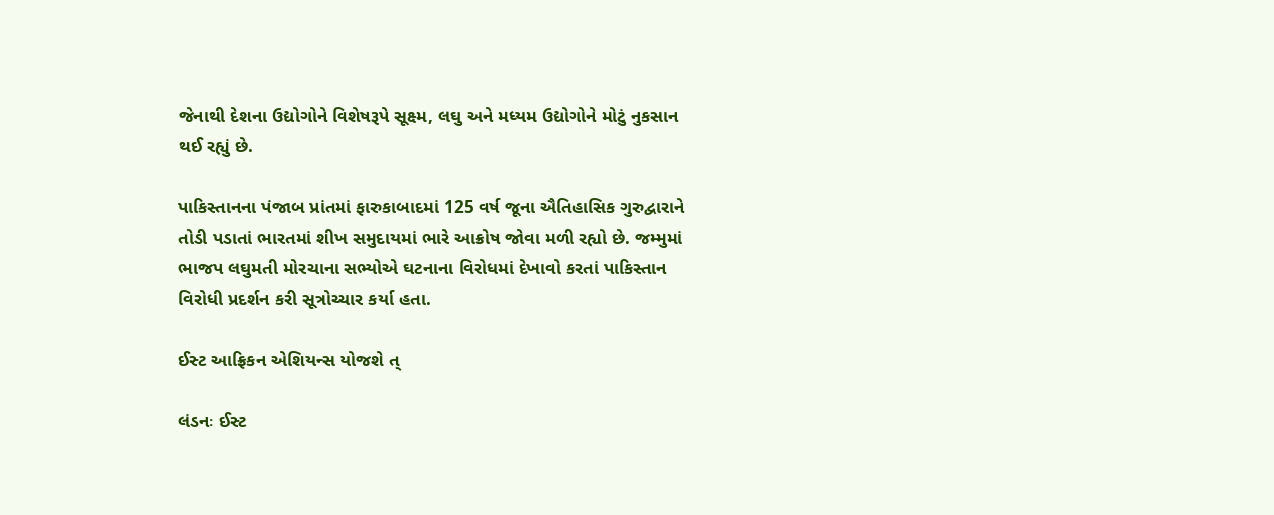જેનાથી દેશના ઉદ્યોગોને વિશેષરૂપે સૂક્ષ્મ, લઘુ અને મધ્યમ ઉદ્યોગોને મોટું નુકસાન થઈ રહ્યું છે.

પાકિસ્તાનના પંજાબ પ્રાંતમાં ફારુકાબાદમાં 125 વર્ષ જૂના ઐતિહાસિક ગુરુદ્વારાને તોડી પડાતાં ભારતમાં શીખ સમુદાયમાં ભારે આક્રોષ જોવા મળી રહ્યો છે. જમ્મુમાં ભાજપ લઘુમતી મોરચાના સભ્યોએ ઘટનાના વિરોધમાં દેખાવો કરતાં પાકિસ્તાન વિરોધી પ્રદર્શન કરી સૂત્રોચ્ચાર કર્યા હતા.

ઈસ્ટ આફ્રિકન એશિયન્સ યોજશે ત્

લંડનઃ ઈસ્ટ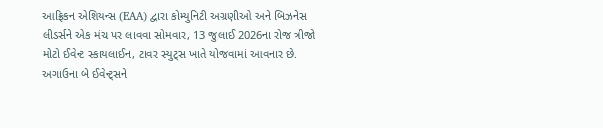આફ્રિકન એશિયન્સ (EAA) દ્વારા કોમ્યુનિટી અગ્રણીઓ અને બિઝનેસ લીડર્સને એક મંચ પર લાવવા સોમવાર, 13 જુલાઈ 2026ના રોજ ત્રીજો મોટો ઈવેન્ટ સ્કાયલાઈન, ટાવર સ્યુટ્સ ખાતે યોજવામાં આવનાર છે. અગાઉના બે ઈવેન્ટ્સને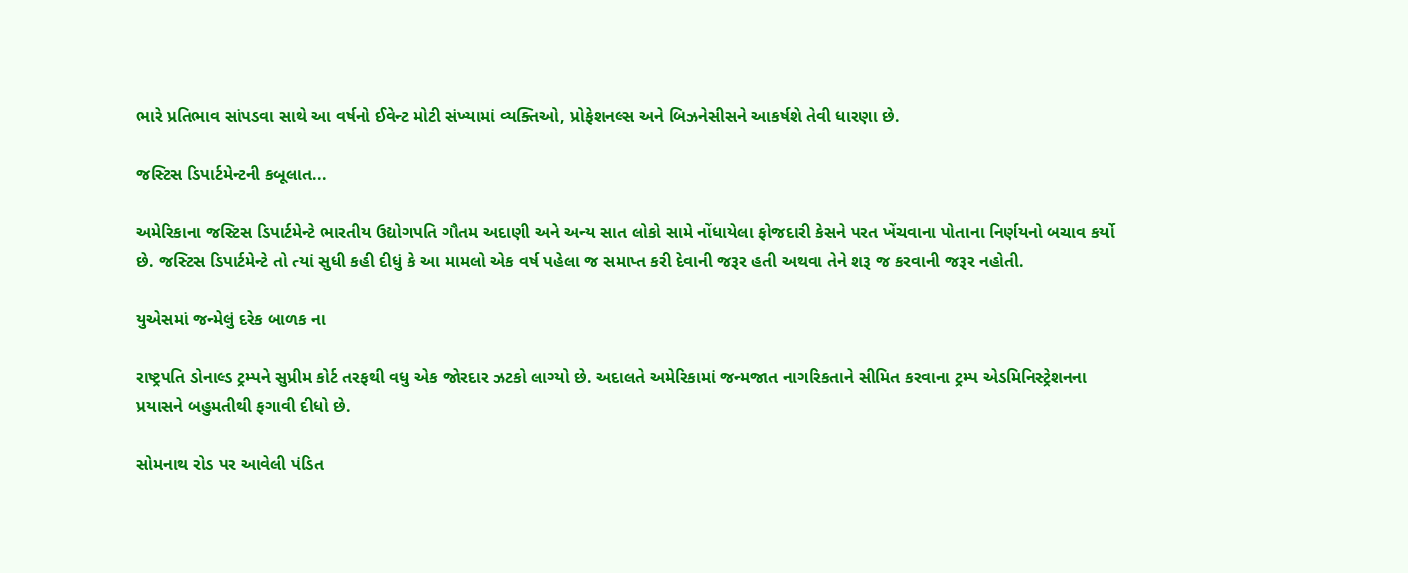ભારે પ્રતિભાવ સાંપડવા સાથે આ વર્ષનો ઈવેન્ટ મોટી સંખ્યામાં વ્યક્તિઓ, પ્રોફેશનલ્સ અને બિઝનેસીસને આકર્ષશે તેવી ધારણા છે.

જસ્ટિસ ડિપાર્ટમેન્ટની કબૂલાત...

અમેરિકાના જસ્ટિસ ડિપાર્ટમેન્ટે ભારતીય ઉદ્યોગપતિ ગૌતમ અદાણી અને અન્ય સાત લોકો સામે નોંધાયેલા ફોજદારી કેસને પરત ખેંચવાના પોતાના નિર્ણયનો બચાવ કર્યો છે. જસ્ટિસ ડિપાર્ટમેન્ટે તો ત્યાં સુધી કહી દીધું કે આ મામલો એક વર્ષ પહેલા જ સમાપ્ત કરી દેવાની જરૂર હતી અથવા તેને શરૂ જ કરવાની જરૂર નહોતી.

યુએસમાં જન્મેલું દરેક બાળક ના

રાષ્ટ્રપતિ ડોનાલ્ડ ટ્રમ્પને સુપ્રીમ કોર્ટ તરફથી વધુ એક જોરદાર ઝટકો લાગ્યો છે. અદાલતે અમેરિકામાં જન્મજાત નાગરિકતાને સીમિત કરવાના ટ્રમ્પ એડમિનિસ્ટ્રેશનના પ્રયાસને બહુમતીથી ફગાવી દીધો છે.

સોમનાથ રોડ પર આવેલી પંડિત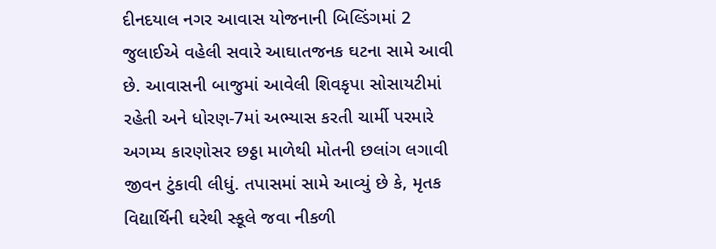દીનદયાલ નગર આવાસ યોજનાની બિલ્ડિંગમાં 2 જુલાઈએ વહેલી સવારે આઘાતજનક ઘટના સામે આવી છે. આવાસની બાજુમાં આવેલી શિવકૃપા સોસાયટીમાં રહેતી અને ધોરણ-7માં અભ્યાસ કરતી ચાર્મી પરમારે અગમ્ય કારણોસર છઠ્ઠા માળેથી મોતની છલાંગ લગાવી જીવન ટુંકાવી લીધું. તપાસમાં સામે આવ્યું છે કે, મૃતક વિદ્યાર્થિની ઘરેથી સ્કૂલે જવા નીકળી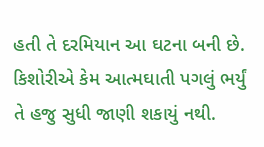હતી તે દરમિયાન આ ઘટના બની છે. કિશોરીએ કેમ આત્મઘાતી પગલું ભર્યું તે હજુ સુધી જાણી શકાયું નથી.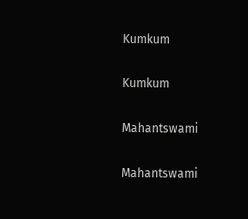Kumkum

Kumkum

Mahantswami

Mahantswami